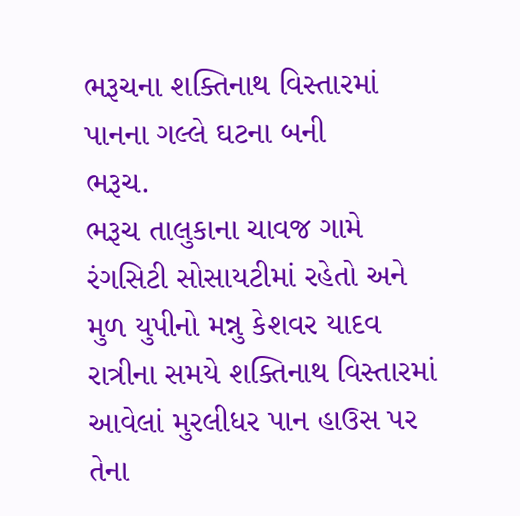ભરૂચના શક્તિનાથ વિસ્તારમાં પાનના ગલ્લે ઘટના બની
ભરૂચ.
ભરૂચ તાલુકાના ચાવજ ગામે રંગસિટી સોસાયટીમાં રહેતો અને મુળ યુપીનો મન્નુ કેશવર યાદવ રાત્રીના સમયે શક્તિનાથ વિસ્તારમાં આવેલાં મુરલીધર પાન હાઉસ પર તેના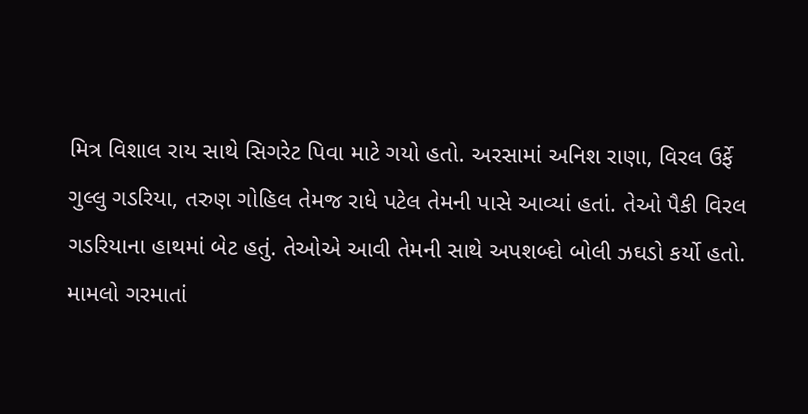મિત્ર વિશાલ રાય સાથે સિગરેટ પિવા માટે ગયો હતો. અરસામાં અનિશ રાણા, વિરલ ઉર્ફે ગુલ્લુ ગડરિયા, તરુણ ગોહિલ તેમજ રાધે પટેલ તેમની પાસે આવ્યાં હતાં. તેઓ પૈકી વિરલ ગડરિયાના હાથમાં બેટ હતું. તેઓએ આવી તેમની સાથે અપશબ્દો બોલી ઝઘડો કર્યો હતો.
મામલો ગરમાતાં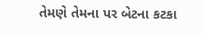તેમણે તેમના પર બેટના કટકા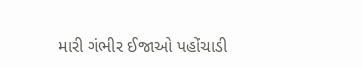મારી ગંભીર ઈજાઓ પહોંચાડી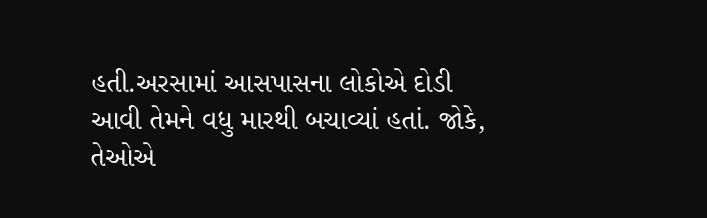હતી.અરસામાં આસપાસના લોકોએ દોડી આવી તેમને વધુ મારથી બચાવ્યાં હતાં. જોકે, તેઓએ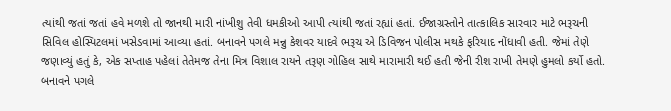ત્યાંથી જતાં જતાં હવે મળશે તો જાનથી મારી નાંખીશુ તેવી ધમકીઓ આપી ત્યાંથી જતાં રહ્યાં હતાં. ઈજાગ્રસ્તોને તાત્કાલિક સારવાર માટે ભરૂચની સિવિલ હોસ્પિટલમાં ખસેડવામાં આવ્યા હતાં. બનાવને પગલે મન્નુ કેશવર યાદવે ભરૂચ એ ડિવિજન પોલીસ મથકે ફરિયાદ નોંધાવી હતી. જેમાં તેણે જણાવ્યું હતું કે, એક સપ્તાહ પહેલાં તેતેમજ તેના મિત્ર વિશાલ રાયને તરૂણ ગોહિલ સાથે મારામારી થઈ હતી જેની રીશ રાખી તેમણે હુમલો કર્યો હતો. બનાવને પગલે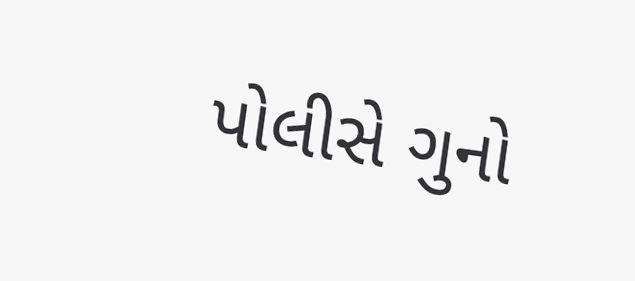પોલીસે ગુનો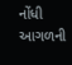નોંધી આગળની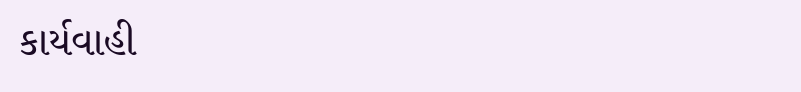કાર્યવાહી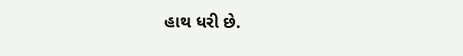હાથ ધરી છે.